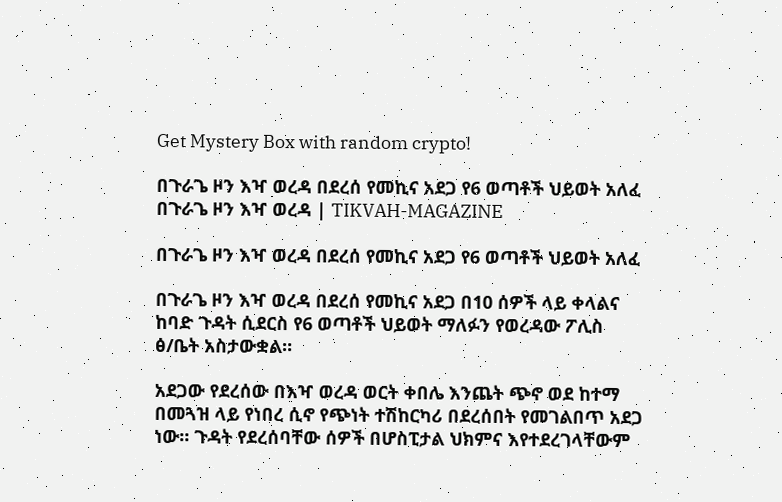Get Mystery Box with random crypto!

በጉራጌ ዞን እዣ ወረዳ በደረሰ የመኪና አደጋ የ6 ወጣቶች ህይወት አለፈ በጉራጌ ዞን እዣ ወረዳ | TIKVAH-MAGAZINE

በጉራጌ ዞን እዣ ወረዳ በደረሰ የመኪና አደጋ የ6 ወጣቶች ህይወት አለፈ

በጉራጌ ዞን እዣ ወረዳ በደረሰ የመኪና አደጋ በ10 ሰዎች ላይ ቀላልና ከባድ ጉዳት ሲደርስ የ6 ወጣቶች ህይወት ማለፉን የወረዳው ፖሊስ ፅ/ቤት አስታውቋል።

አደጋው የደረሰው በእዣ ወረዳ ወርት ቀበሌ እንጨት ጭኖ ወደ ከተማ በመጓዝ ላይ የነበረ ሲኖ የጭነት ተሽከርካሪ በደረሰበት የመገልበጥ አደጋ ነው። ጉዳት የደረሰባቸው ሰዎች በሆስፒታል ህክምና እየተደረገላቸውም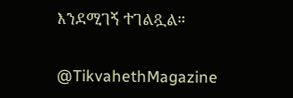እንደሚገኝ ተገልጿል።

@TikvahethMagazine